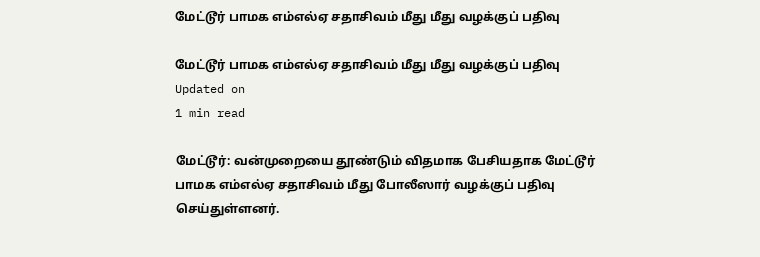மேட்டூர் பாமக எம்எல்ஏ சதாசிவம் மீது மீது வழக்குப் பதிவு

மேட்டூர் பாமக எம்எல்ஏ சதாசிவம் மீது மீது வழக்குப் பதிவு
Updated on
1 min read

மேட்டூர்: வன்முறையை தூண்டும் விதமாக பேசியதாக மேட்டூர் பாமக எம்எல்ஏ சதாசிவம் மீது போலீஸார் வழக்குப் பதிவு செய்துள்ளனர்.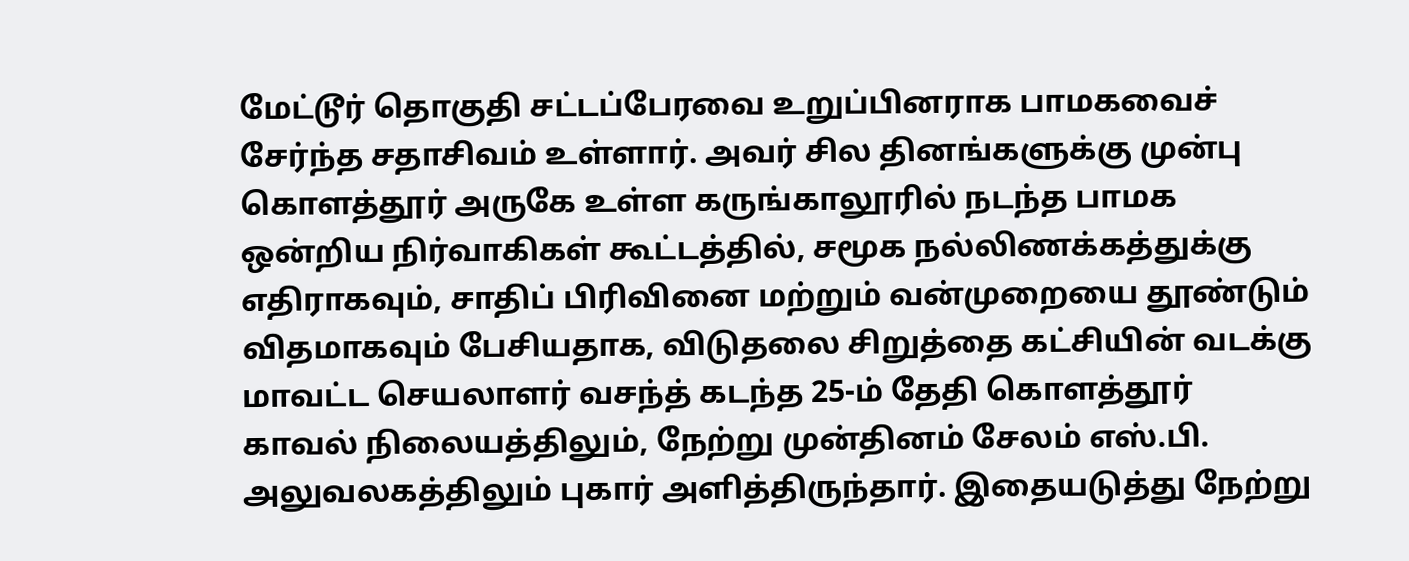மேட்டூர் தொகுதி சட்டப்பேரவை உறுப்பினராக பாமகவைச் சேர்ந்த சதாசிவம் உள்ளார். அவர் சில தினங்களுக்கு முன்பு கொளத்தூர் அருகே உள்ள கருங்காலூரில் நடந்த பாமக ஒன்றிய நிர்வாகிகள் கூட்டத்தில், சமூக நல்லிணக்கத்துக்கு எதிராகவும், சாதிப் பிரிவினை மற்றும் வன்முறையை தூண்டும் விதமாகவும் பேசியதாக, விடுதலை சிறுத்தை கட்சியின் வடக்கு மாவட்ட செயலாளர் வசந்த் கடந்த 25-ம் தேதி கொளத்தூர் காவல் நிலையத்திலும், நேற்று முன்தினம் சேலம் எஸ்.பி. அலுவலகத்திலும் புகார் அளித்திருந்தார். இதையடுத்து நேற்று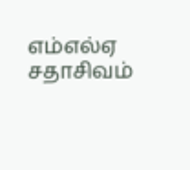எம்எல்ஏ சதாசிவம்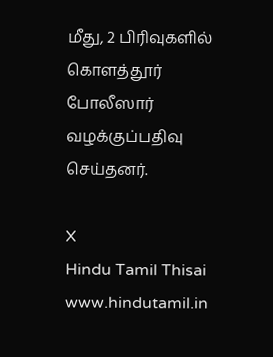மீது, 2 பிரிவுகளில் கொளத்தூர் போலீஸார் வழக்குப்பதிவு செய்தனர்.

X
Hindu Tamil Thisai
www.hindutamil.in